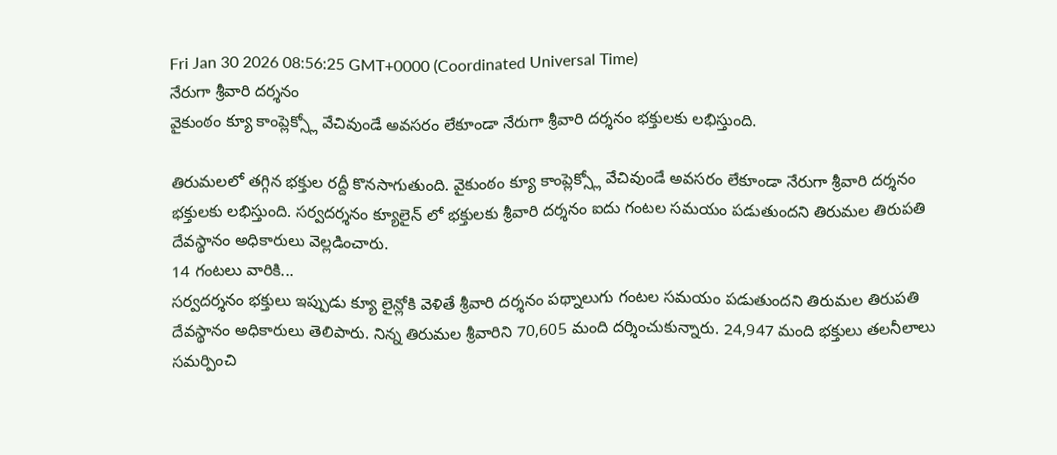Fri Jan 30 2026 08:56:25 GMT+0000 (Coordinated Universal Time)
నేరుగా శ్రీవారి దర్శనం
వైకుంఠం క్యూ కాంప్లెక్స్లో వేచివుండే అవసరం లేకూండా నేరుగా శ్రీవారి దర్శనం భక్తులకు లభిస్తుంది.

తిరుమలలో తగ్గిన భక్తుల రద్దీ కొనసాగుతుంది. వైకుంఠం క్యూ కాంప్లెక్స్లో వేచివుండే అవసరం లేకూండా నేరుగా శ్రీవారి దర్శనం భక్తులకు లభిస్తుంది. సర్వదర్శనం క్యూలైన్ లో భక్తులకు శ్రీవారి దర్శనం ఐదు గంటల సమయం పడుతుందని తిరుమల తిరుపతి దేవస్థానం అధికారులు వెల్లడించారు.
14 గంటలు వారికి...
సర్వదర్శనం భక్తులు ఇప్పుడు క్యూ లైన్లోకి వెళితే శ్రీవారి దర్శనం పథ్నాలుగు గంటల సమయం పడుతుందని తిరుమల తిరుపతి దేవస్థానం అధికారులు తెలిపారు. నిన్న తిరుమల శ్రీవారిని 70,605 మంది దర్శించుకున్నారు. 24,947 మంది భక్తులు తలనీలాలు సమర్పించి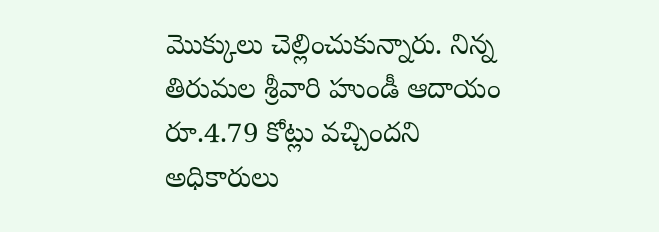మొక్కులు చెల్లించుకున్నారు. నిన్న తిరుమల శ్రీవారి హుండీ ఆదాయం రూ.4.79 కోట్లు వచ్చిందని అధికారులు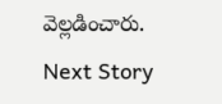వెల్లడించారు.
Next Story